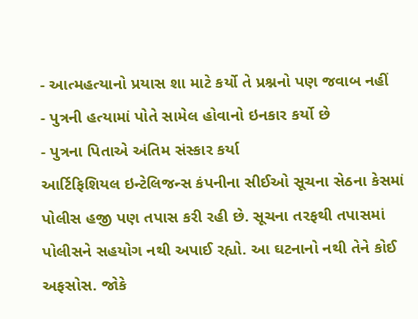- આત્મહત્યાનો પ્રયાસ શા માટે કર્યો તે પ્રશ્નનો પણ જવાબ નહીં
- પુત્રની હત્યામાં પોતે સામેલ હોવાનો ઇનકાર કર્યો છે
- પુત્રના પિતાએ અંતિમ સંસ્કાર કર્યા
આર્ટિફિશિયલ ઇન્ટેલિજન્સ કંપનીના સીઈઓ સૂચના સેઠના કેસમાં પોલીસ હજી પણ તપાસ કરી રહી છે. સૂચના તરફથી તપાસમાં પોલીસને સહયોગ નથી અપાઈ રહ્યો. આ ઘટનાનો નથી તેને કોઈ અફસોસ. જોકે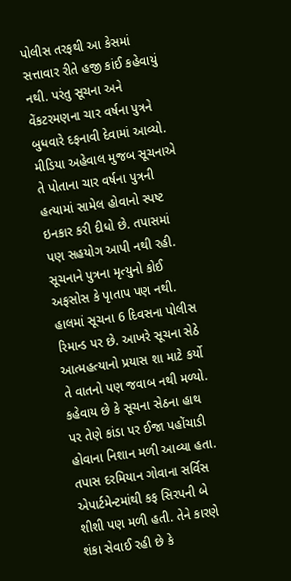પોલીસ તરફથી આ કેસમાં સત્તાવાર રીતે હજી કાંઈ કહેવાયું નથી. પરંતુ સૂચના અને વેંકટરમણના ચાર વર્ષના પુત્રને બુધવારે દફનાવી દેવામાં આવ્યો. મીડિયા અહેવાલ મુજબ સૂચનાએ તે પોતાના ચાર વર્ષના પુત્રની હત્યામાં સામેલ હોવાનો સ્પષ્ટ ઇનકાર કરી દીધો છે. તપાસમાં પણ સહયોગ આપી નથી રહી. સૂચનાને પુત્રના મૃત્યુનો કોઈ અફસોસ કે પૃાતાપ પણ નથી. હાલમાં સૂચના 6 દિવસના પોલીસ રિમાન્ડ પર છે. આખરે સૂચના સેઠે આત્મહત્યાનો પ્રયાસ શા માટે કર્યો તે વાતનો પણ જવાબ નથી મળ્યો. કહેવાય છે કે સૂચના સેઠના હાથ પર તેણે કાંડા પર ઈજા પહોંચાડી હોવાના નિશાન મળી આવ્યા હતા. તપાસ દરમિયાન ગોવાના સર્વિસ એપાર્ટમેન્ટમાંથી કફ સિરપની બે શીશી પણ મળી હતી. તેને કારણે શંકા સેવાઈ રહી છે કે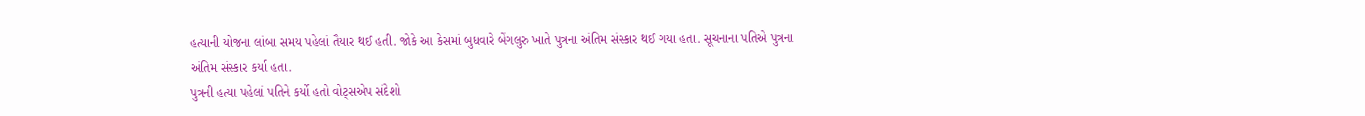હત્યાની યોજના લાંબા સમય પહેલાં તૈયાર થઈ હતી. જોકે આ કેસમાં બુધવારે બેંગલુરુ ખાતે પુત્રના અંતિમ સંસ્કાર થઈ ગયા હતા. સૂચનાના પતિએ પુત્રના અંતિમ સંસ્કાર કર્યા હતા.
પુત્રની હત્યા પહેલાં પતિને કર્યો હતો વોટ્સએપ સંદેશો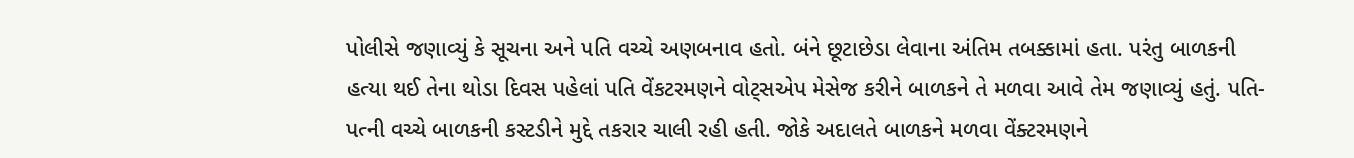પોલીસે જણાવ્યું કે સૂચના અને પતિ વચ્ચે અણબનાવ હતો. બંને છૂટાછેડા લેવાના અંતિમ તબક્કામાં હતા. પરંતુ બાળકની હત્યા થઈ તેના થોડા દિવસ પહેલાં પતિ વેંકટરમણને વોટ્સએપ મેસેજ કરીને બાળકને તે મળવા આવે તેમ જણાવ્યું હતું. પતિ-પત્ની વચ્ચે બાળકની કસ્ટડીને મુદ્દે તકરાર ચાલી રહી હતી. જોકે અદાલતે બાળકને મળવા વેંક્ટરમણને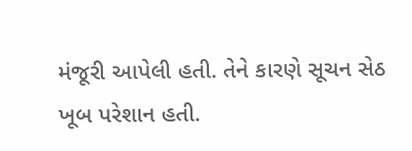મંજૂરી આપેલી હતી. તેને કારણે સૂચન સેઠ ખૂબ પરેશાન હતી.